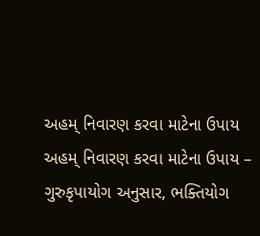અહમ્ નિવારણ કરવા માટેના ઉપાય
અહમ્ નિવારણ કરવા માટેના ઉપાય – ગુરુકૃપાયોગ અનુસાર, ભક્તિયોગ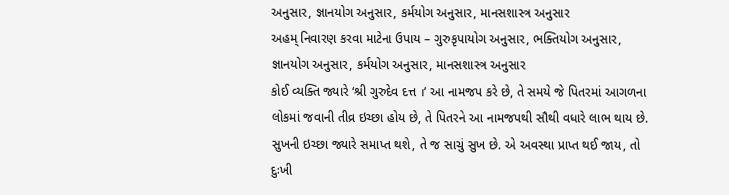અનુસાર, જ્ઞાનયોગ અનુસાર, કર્મયોગ અનુસાર, માનસશાસ્ત્ર અનુસાર
અહમ્ નિવારણ કરવા માટેના ઉપાય – ગુરુકૃપાયોગ અનુસાર, ભક્તિયોગ અનુસાર, જ્ઞાનયોગ અનુસાર, કર્મયોગ અનુસાર, માનસશાસ્ત્ર અનુસાર
કોઈ વ્યક્તિ જ્યારે ‘શ્રી ગુરુદેવ દત્ત ।’ આ નામજપ કરે છે, તે સમયે જે પિતરમાં આગળના લોકમાં જવાની તીવ્ર ઇચ્છા હોય છે, તે પિતરને આ નામજપથી સૌથી વધારે લાભ થાય છે.
સુખની ઇચ્છા જ્યારે સમાપ્ત થશે, તે જ સાચું સુખ છે. એ અવસ્થા પ્રાપ્ત થઈ જાય, તો દુઃખી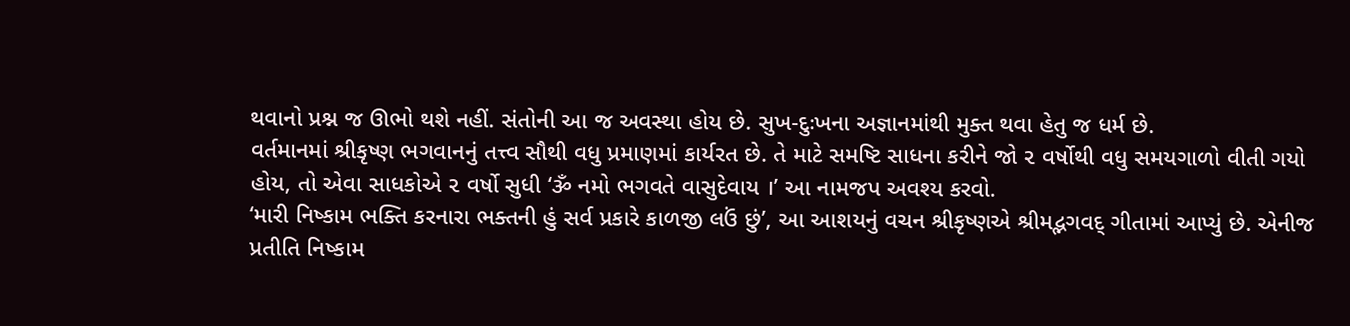થવાનો પ્રશ્ન જ ઊભો થશે નહીં. સંતોની આ જ અવસ્થા હોય છે. સુખ-દુઃખના અજ્ઞાનમાંથી મુક્ત થવા હેતુ જ ધર્મ છે.
વર્તમાનમાં શ્રીકૃષ્ણ ભગવાનનું તત્ત્વ સૌથી વધુ પ્રમાણમાં કાર્યરત છે. તે માટે સમષ્ટિ સાધના કરીને જો ૨ વર્ષોથી વધુ સમયગાળો વીતી ગયો હોય, તો એવા સાધકોએ ૨ વર્ષો સુધી ‘ૐ નમો ભગવતે વાસુદેવાય ।’ આ નામજપ અવશ્ય કરવો.
‘મારી નિષ્કામ ભક્તિ કરનારા ભક્તની હું સર્વ પ્રકારે કાળજી લઉં છું’, આ આશયનું વચન શ્રીકૃષ્ણએ શ્રીમદ્ભગવદ્ ગીતામાં આપ્યું છે. એનીજ પ્રતીતિ નિષ્કામ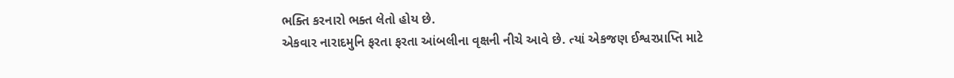ભક્તિ કરનારો ભક્ત લેતો હોય છે.
એકવાર નારાદમુનિ ફરતા ફરતા આંબલીના વૃક્ષની નીચે આવે છે. ત્યાં એકજણ ઈશ્વરપ્રાપ્તિ માટે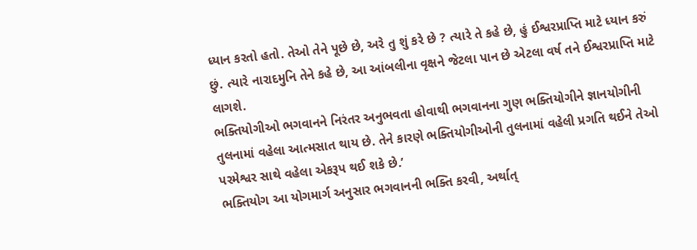ધ્યાન કરતો હતો. તેઓ તેને પૂછે છે, અરે તુ શું કરે છે ? ત્યારે તે કહે છે, હું ઈશ્વરપ્રાપ્તિ માટે ધ્યાન કરું છું. ત્યારે નારાદમુનિ તેને કહે છે, આ આંબલીના વૃક્ષને જેટલા પાન છે એટલા વર્ષ તને ઈશ્વરપ્રાપ્તિ માટે લાગશે.
ભક્તિયોગીઓ ભગવાનને નિરંતર અનુભવતા હોવાથી ભગવાનના ગુણ ભક્તિયોગીને જ્ઞાનયોગીની તુલનામાં વહેલા આત્મસાત થાય છે. તેને કારણે ભક્તિયોગીઓની તુલનામાં વહેલી પ્રગતિ થઈને તેઓ પરમેશ્વર સાથે વહેલા એકરૂપ થઈ શકે છે.’
ભક્તિયોગ આ યોગમાર્ગ અનુસાર ભગવાનની ભક્તિ કરવી, અર્થાત્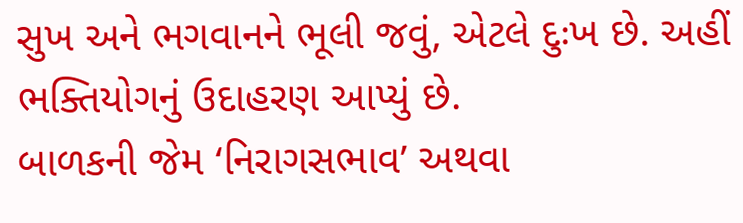સુખ અને ભગવાનને ભૂલી જવું, એટલે દુઃખ છે. અહીં ભક્તિયોગનું ઉદાહરણ આપ્યું છે.
બાળકની જેમ ‘નિરાગસભાવ’ અથવા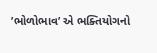’ભોળોભાવ’ એ ભક્તિયોગનો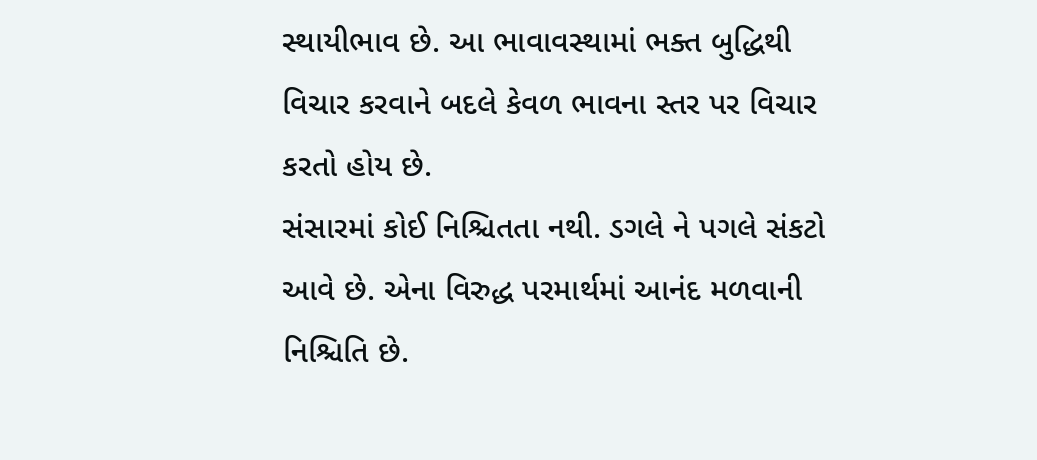સ્થાયીભાવ છે. આ ભાવાવસ્થામાં ભક્ત બુદ્ધિથી વિચાર કરવાને બદલે કેવળ ભાવના સ્તર પર વિચાર કરતો હોય છે.
સંસારમાં કોઈ નિશ્ચિતતા નથી. ડગલે ને પગલે સંકટો આવે છે. એના વિરુદ્ધ પરમાર્થમાં આનંદ મળવાની નિશ્ચિતિ છે.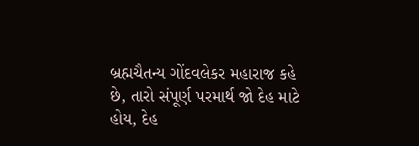બ્રહ્મચૈતન્ય ગોંદવલેકર મહારાજ કહે છે, તારો સંપૂર્ણ પરમાર્થ જો દેહ માટે હોય, દેહ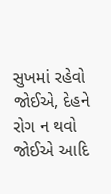સુખમાં રહેવો જોઈએ, દેહને રોગ ન થવો જોઈએ આદિ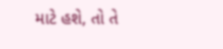માટે હશે, તો તે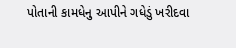પોતાની કામધેનુ આપીને ગધેડું ખરીદવા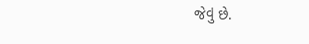જેવું છે.